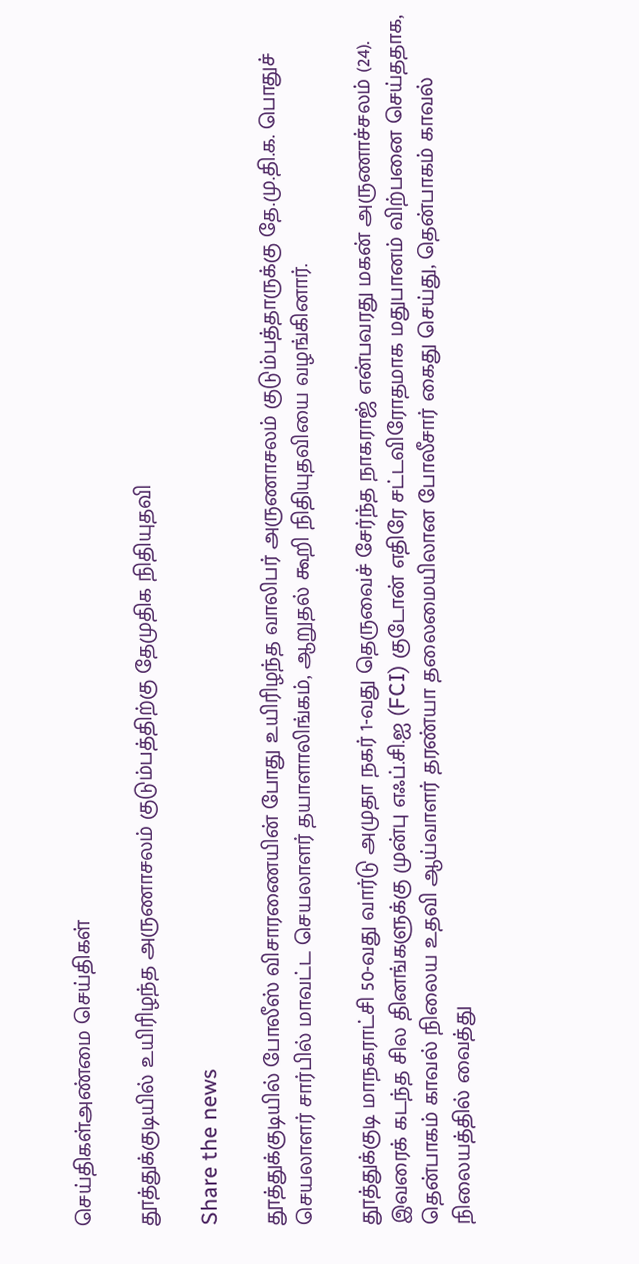செய்திகள்அண்மை செய்திகள்

தூத்துக்குடியில் உயிரிழந்த அருணாசலம் குடும்பத்திற்கு தேமுதிக நிதியுதவி

Share the news

தூத்துக்குடியில் போலீஸ் விசாரணையின் போது உயிரிழந்த வாலிபர் அருணாசலம் குடும்பத்தாருக்கு தே.மு.தி.க. பொதுச் செயலாளர் சார்பில் மாவட்ட செயலாளர் தயாளாலிங்கம், ஆறுதல் கூறி நிதியுதவியை வழங்கினார்.

தூத்துக்குடி மாநகராட்சி 50-வது வார்டு அமுதா நகர் 1-வது தெருவைச் சேர்ந்த நாகராஜ் என்பவரது மகன் அருணாச்சலம் (24). இவரைக் கடந்த சில தினங்களுக்கு முன்பு எஃப்.சி.ஐ (FCI) குடோன் எதிரே சட்டவிரோதமாக மதுபானம் விற்பனை செய்ததாக, தென்பாகம் காவல் நிலைய உதவி ஆய்வாளர் தரண்யா தலைமையிலான போலீசார் கைது செய்து, தென்பாகம் காவல் நிலையத்தில் வைத்து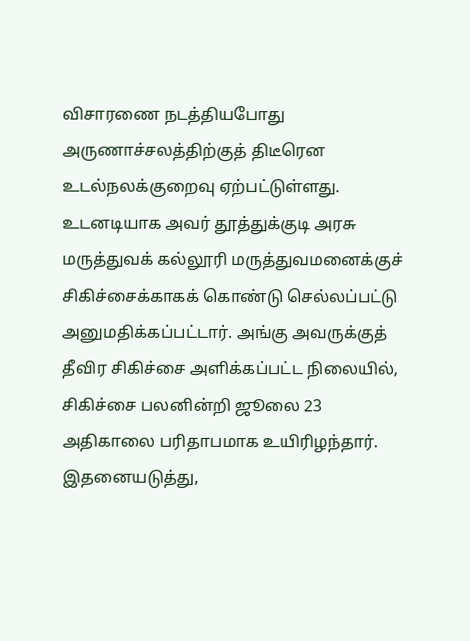விசாரணை நடத்தியபோது அருணாச்சலத்திற்குத் திடீரென உடல்நலக்குறைவு ஏற்பட்டுள்ளது. உடனடியாக அவர் தூத்துக்குடி அரசு மருத்துவக் கல்லூரி மருத்துவமனைக்குச் சிகிச்சைக்காகக் கொண்டு செல்லப்பட்டு அனுமதிக்கப்பட்டார். அங்கு அவருக்குத் தீவிர சிகிச்சை அளிக்கப்பட்ட நிலையில், சிகிச்சை பலனின்றி ஜூலை 23 அதிகாலை பரிதாபமாக உயிரிழந்தார்.
இதனையடுத்து,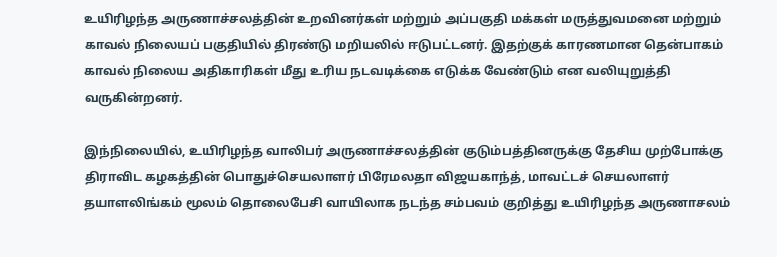உயிரிழந்த அருணாச்சலத்தின் உறவினர்கள் மற்றும் அப்பகுதி மக்கள் மருத்துவமனை மற்றும் காவல் நிலையப் பகுதியில் திரண்டு மறியலில் ஈடுபட்டனர். இதற்குக் காரணமான தென்பாகம் காவல் நிலைய அதிகாரிகள் மீது உரிய நடவடிக்கை எடுக்க வேண்டும் என வலியுறுத்தி வருகின்றனர்.

இந்நிலையில், உயிரிழந்த வாலிபர் அருணாச்சலத்தின் குடும்பத்தினருக்கு தேசிய முற்போக்கு திராவிட கழகத்தின் பொதுச்செயலாளர் பிரேமலதா விஜயகாந்த், மாவட்டச் செயலாளர் தயாளலிங்கம் மூலம் தொலைபேசி வாயிலாக நடந்த சம்பவம் குறித்து உயிரிழந்த அருணாசலம்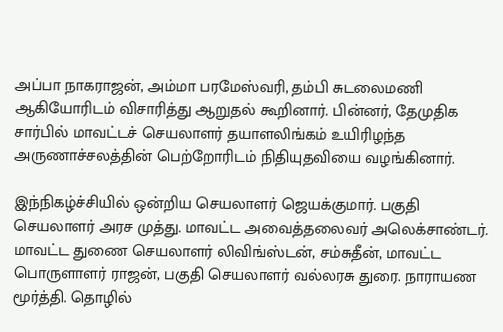அப்பா நாகராஜன், அம்மா பரமேஸ்வரி, தம்பி சுடலைமணி ஆகியோரிடம் விசாரித்து ஆறுதல் கூறினார். பின்னர், தேமுதிக சார்பில் மாவட்டச் செயலாளர் தயாளலிங்கம் உயிரிழந்த அருணாச்சலத்தின் பெற்றோரிடம் நிதியுதவியை வழங்கினார்.

இந்நிகழ்ச்சியில் ஒன்றிய செயலாளர் ஜெயக்குமார். பகுதி செயலாளர் அரச முத்து. மாவட்ட அவைத்தலைவர் அலெக்சாண்டர். மாவட்ட துணை செயலாளர் லிவிங்ஸ்டன், சம்சுதீன், மாவட்ட பொருளாளர் ராஜன், பகுதி செயலாளர் வல்லரசு துரை. நாராயண மூர்த்தி. தொழில்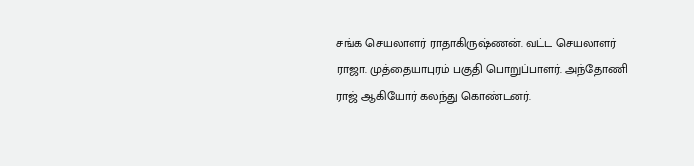சங்க செயலாளர் ராதாகிருஷ்ணன். வட்ட செயலாளர் ராஜா. முத்தையாபுரம் பகுதி பொறுப்பாளர். அந்தோணி ராஜ் ஆகியோர் கலந்து கொண்டனர்.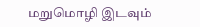மறுமொழி இடவும்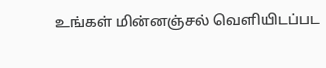உங்கள் மின்னஞ்சல் வெளியிடப்பட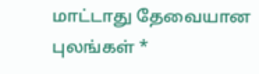மாட்டாது தேவையான புலங்கள் *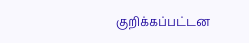குறிக்கப்பட்டன